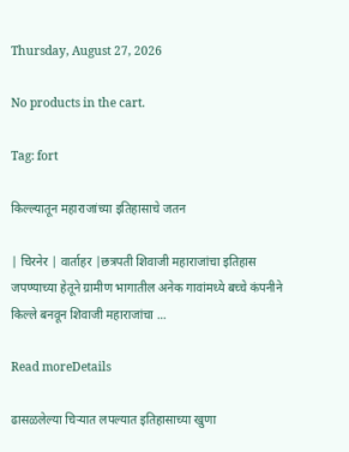Thursday, August 27, 2026

No products in the cart.

Tag: fort

किल्ल्यातून महाराजांच्या इतिहासाचे जतन

| चिरनेर | वार्ताहर |छत्रपती शिवाजी महाराजांचा इतिहास जपण्याच्या हेतूने ग्रामीण भागातील अनेक गावांमध्ये बच्चे कंपनीने किल्ले बनवून शिवाजी महाराजांचा ...

Read moreDetails

ढासळलेल्या चिर्‍यात लपल्यात इतिहासाच्या खुणा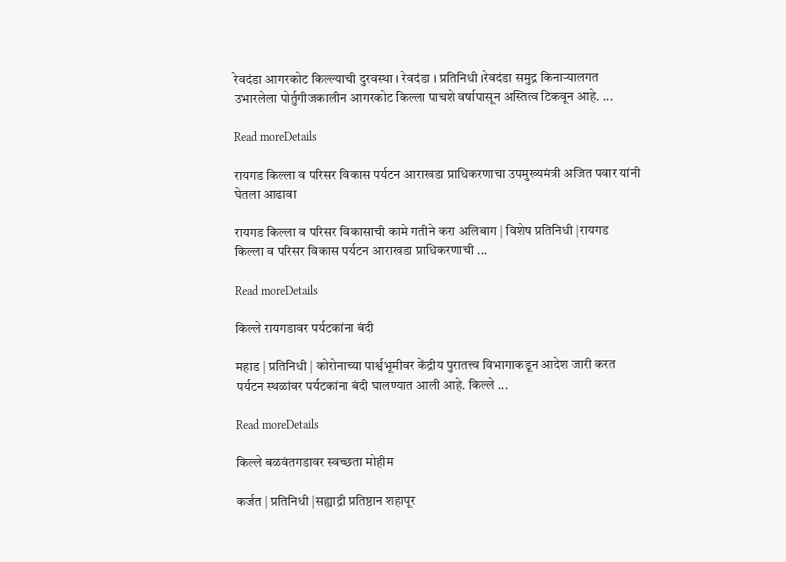रेवदंडा आगरकोट किल्ल्याची दुरवस्था । रेवदंडा । प्रतिनिधी ।रेवदंडा समुद्र किनाऱ्यालगत उभारलेला पोर्तुगीजकालीन आगरकोट किल्ला पाचशे वर्षापासून अस्तित्व टिकवून आहे. ...

Read moreDetails

रायगड किल्ला व परिसर विकास पर्यटन आराखडा प्राधिकरणाचा उपमुख्यमंत्री अजित पवार यांनी घेतला आढावा

रायगड किल्ला व परिसर विकासाची कामे गतीने करा अलिबाग | विशेष प्रतिनिधी |रायगड किल्ला व परिसर विकास पर्यटन आराखडा प्राधिकरणाची ...

Read moreDetails

किल्ले रायगडावर पर्यटकांना बंदी

महाड | प्रतिनिधी | कोरोनाच्या पार्श्वभूमीवर केंद्रीय पुरातत्त्व विभागाकडून आदेश जारी करत पर्यटन स्थळांवर पर्यटकांना बंदी घालण्यात आली आहे. किल्ले ...

Read moreDetails

किल्ले बळवंतगडावर स्वच्छता मोहीम

कर्जत | प्रतिनिधी |सह्याद्री प्रतिष्ठान शहापूर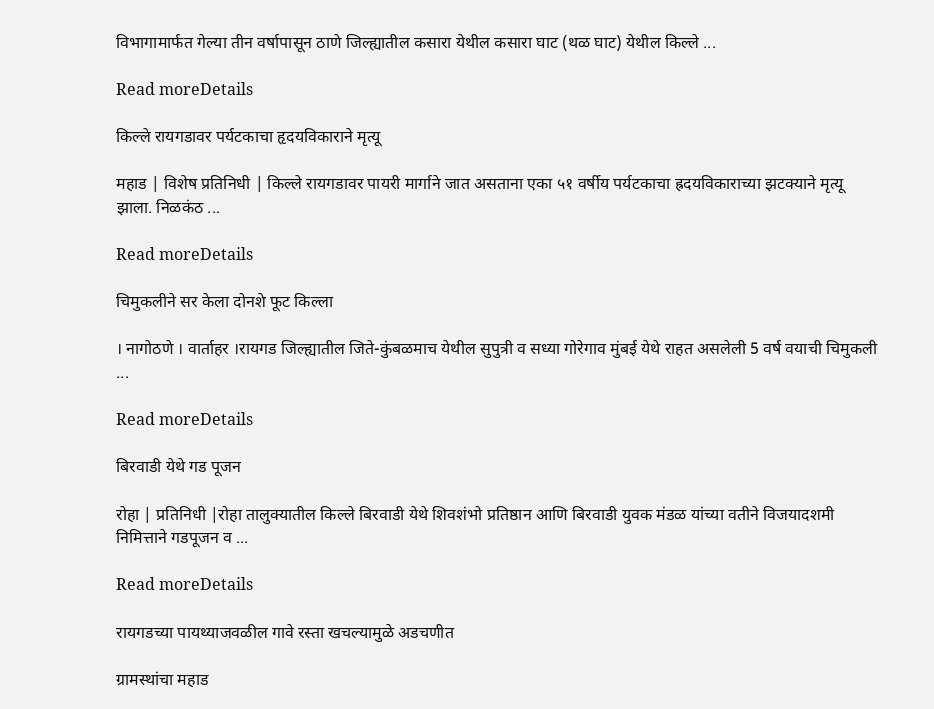विभागामार्फत गेल्या तीन वर्षापासून ठाणे जिल्ह्यातील कसारा येथील कसारा घाट (थळ घाट) येथील किल्ले ...

Read moreDetails

किल्ले रायगडावर पर्यटकाचा हृदयविकाराने मृत्यू

महाड | विशेष प्रतिनिधी | किल्ले रायगडावर पायरी मार्गाने जात असताना एका ५१ वर्षीय पर्यटकाचा ह्रदयविकाराच्या झटक्याने मृत्यू झाला. निळकंठ ...

Read moreDetails

चिमुकलीने सर केला दोनशे फूट किल्ला

। नागोठणे । वार्ताहर ।रायगड जिल्ह्यातील जिते-कुंबळमाच येथील सुपुत्री व सध्या गोरेगाव मुंबई येथे राहत असलेली 5 वर्ष वयाची चिमुकली ...

Read moreDetails

बिरवाडी येथे गड पूजन

रोहा | प्रतिनिधी |रोहा तालुक्यातील किल्ले बिरवाडी येथे शिवशंभो प्रतिष्ठान आणि बिरवाडी युवक मंडळ यांच्या वतीने विजयादशमी निमित्ताने गडपूजन व ...

Read moreDetails

रायगडच्या पायथ्याजवळील गावे रस्ता खचल्यामुळे अडचणीत

ग्रामस्थांचा महाड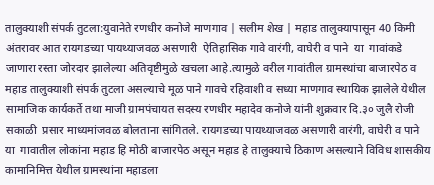तालुक्याशी संपर्क तुटला:युवानेते रणधीर कनोजे माणगाव | सलीम शेख | महाड तालुक्यापासून 40 किमी अंतरावर आत रायगडच्या पायथ्याजवळ असणारी  ऐतिहासिक गावे वारंगी, वाघेरी व पाने  या  गावांकडे  जाणारा रस्ता जोरदार झालेल्या अतिवृष्टीमुळे खचला आहे.त्यामुळे वरील गावांतील ग्रामस्थांचा बाजारपेठ व महाड तालुक्याशी संपर्क तुटला असल्याचे मूळ पाने गावचे रहिवाशी व सध्या माणगाव स्थायिक झालेले येथील सामाजिक कार्यकर्ते तथा माजी ग्रामपंचायत सदस्य रणधीर महादेव कनोजे यांनी शुक्रवार दि.३० जुलै रोजी सकाळी  प्रसार माध्यमांजवळ बोलताना सांगितले. रायगडच्या पायथ्याजवळ असणारी वारंगी, वाघेरी व पाने या  गावातील लोकांना महाड हि मोठी बाजारपेठ असून महाड हे तालुक्याचे ठिकाण असल्याने विविध शासकीय कामानिमित्त येथील ग्रामस्थांना महाडला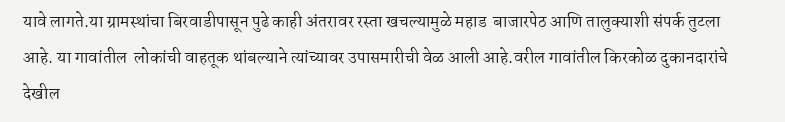यावे लागते.या ग्रामस्थांचा बिरवाडीपासून पुढे काही अंतरावर रस्ता खचल्यामुळे महाड  बाजारपेठ आणि तालुक्याशी संपर्क तुटला आहे. या गावांतील  लोकांची वाहतूक थांबल्याने त्यांच्यावर उपासमारीची वेळ आली आहे.वरील गावांतील किरकोळ दुकानदारांचे देखील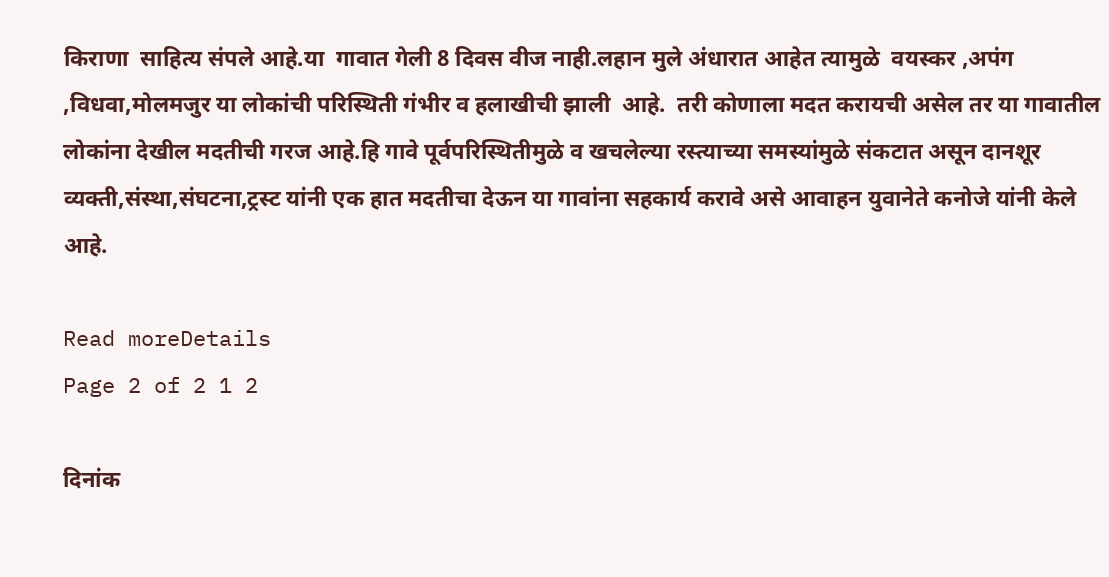किराणा  साहित्य संपले आहे.या  गावात गेली 8 दिवस वीज नाही.लहान मुले अंधारात आहेत त्यामुळे  वयस्कर ,अपंग ,विधवा,मोलमजुर या लोकांची परिस्थिती गंभीर व हलाखीची झाली  आहे.  तरी कोणाला मदत करायची असेल तर या गावातील लोकांना देखील मदतीची गरज आहे.हि गावे पूर्वपरिस्थितीमुळे व खचलेल्या रस्त्याच्या समस्यांमुळे संकटात असून दानशूर व्यक्ती,संस्था,संघटना,ट्रस्ट यांनी एक हात मदतीचा देऊन या गावांना सहकार्य करावे असे आवाहन युवानेते कनोजे यांनी केले आहे.

Read moreDetails
Page 2 of 2 1 2

दिनांक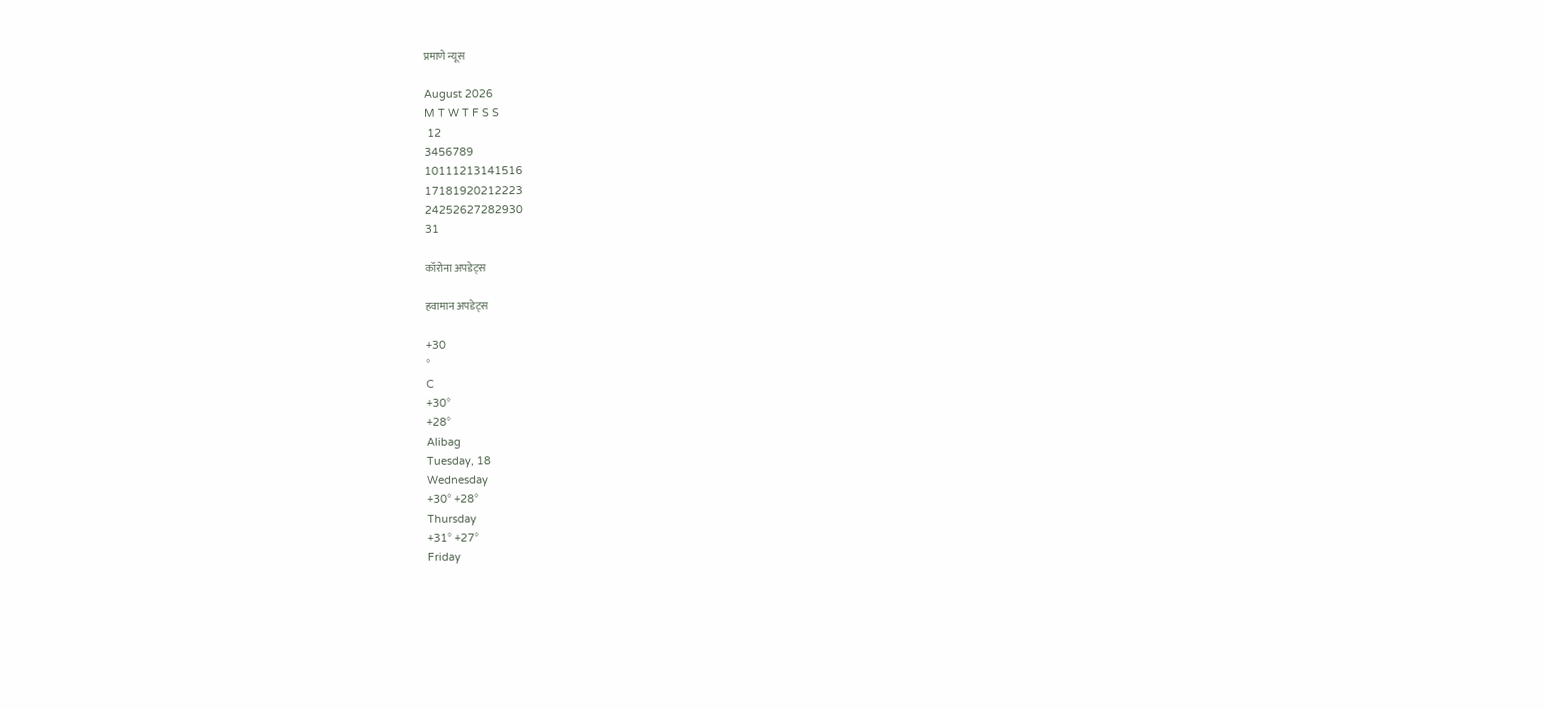प्रमाणे न्यूस

August 2026
M T W T F S S
 12
3456789
10111213141516
17181920212223
24252627282930
31

कॉरोना अपडेट्स

हवामान अपडेट्स

+30
°
C
+30°
+28°
Alibag
Tuesday, 18
Wednesday
+30° +28°
Thursday
+31° +27°
Friday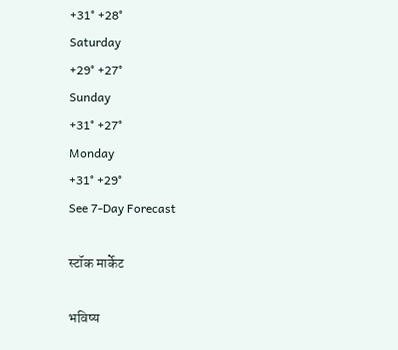+31° +28°
Saturday
+29° +27°
Sunday
+31° +27°
Monday
+31° +29°
See 7-Day Forecast

स्टॉक मार्केट

भविष्य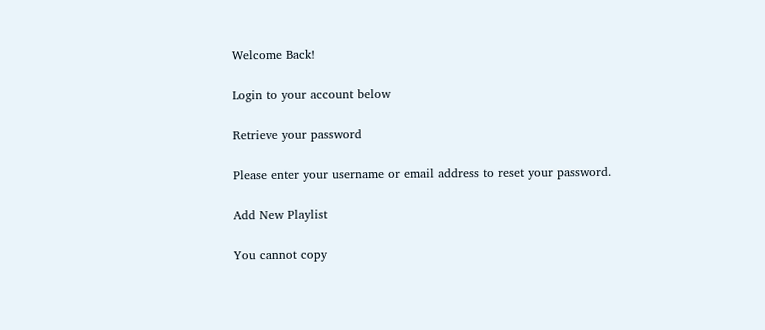Welcome Back!

Login to your account below

Retrieve your password

Please enter your username or email address to reset your password.

Add New Playlist

You cannot copy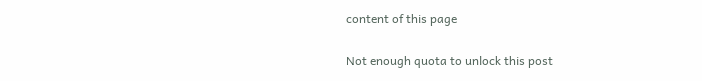content of this page

Not enough quota to unlock this post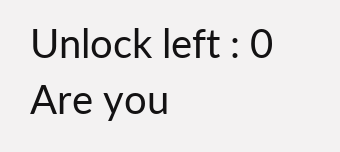Unlock left : 0
Are you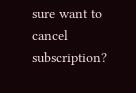sure want to cancel subscription?